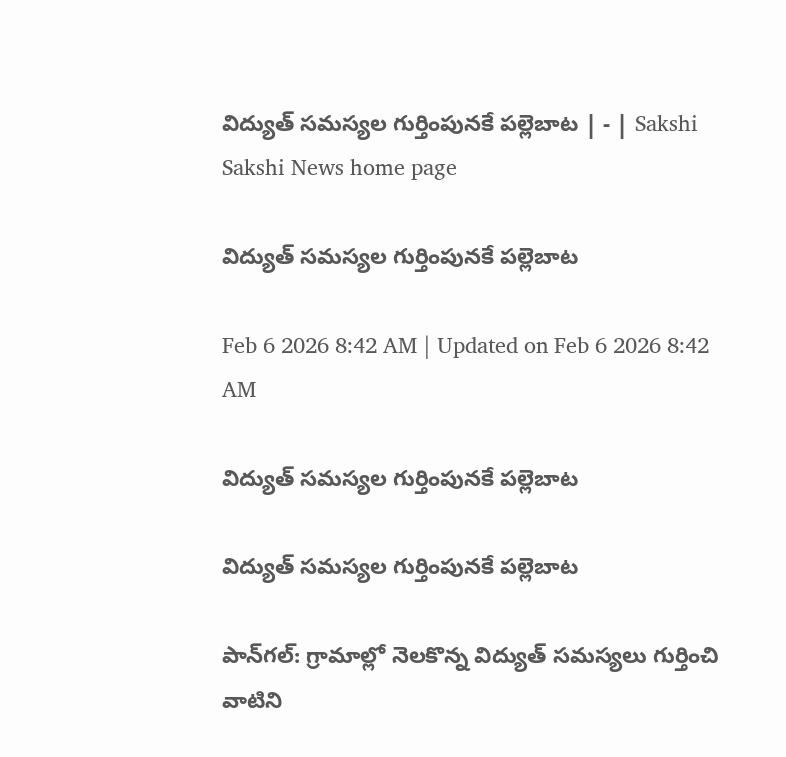విద్యుత్‌ సమస్యల గుర్తింపునకే పల్లెబాట | - | Sakshi
Sakshi News home page

విద్యుత్‌ సమస్యల గుర్తింపునకే పల్లెబాట

Feb 6 2026 8:42 AM | Updated on Feb 6 2026 8:42 AM

విద్యుత్‌ సమస్యల గుర్తింపునకే పల్లెబాట

విద్యుత్‌ సమస్యల గుర్తింపునకే పల్లెబాట

పాన్‌గల్‌: గ్రామాల్లో నెలకొన్న విద్యుత్‌ సమస్యలు గుర్తించి వాటిని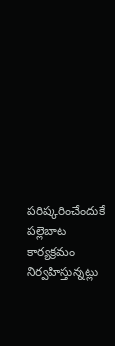పరిష్కరించేందుకే పల్లెబాట కార్యక్రమం నిర్వహిస్తున్నట్లు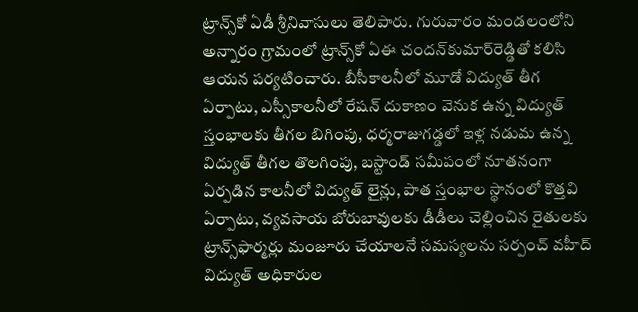ట్రాన్స్‌కో ఏడీ శ్రీనివాసులు తెలిపారు. గురువారం మండలంలోని అన్నారం గ్రామంలో ట్రాన్స్‌కో ఏఈ చందన్‌కుమార్‌రెడ్డితో కలిసి ఆయన పర్యటించారు. బీసీకాలనీలో మూడో విద్యుత్‌ తీగ ఏర్పాటు, ఎస్సీకాలనీలో రేషన్‌ దుకాణం వెనుక ఉన్న విద్యుత్‌ స్తంభాలకు తీగల బిగింపు, ధర్మరాజుగడ్డలో ఇళ్ల నడుమ ఉన్న విద్యుత్‌ తీగల తొలగింపు, బస్టాండ్‌ సమీపంలో నూతనంగా ఏర్పడిన కాలనీలో విద్యుత్‌ లైన్లు, పాత స్తంభాల స్థానంలో కొత్తవి ఏర్పాటు, వ్యవసాయ బోరుబావులకు డీడీలు చెల్లించిన రైతులకు ట్రాన్స్‌ఫార్మర్లు మంజూరు చేయాలనే సమస్యలను సర్పంచ్‌ వహీద్‌ విద్యుత్‌ అధికారుల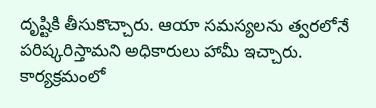దృష్టికి తీసుకొచ్చారు. ఆయా సమస్యలను త్వరలోనే పరిష్కరిస్తామని అధికారులు హామీ ఇచ్చారు. కార్యక్రమంలో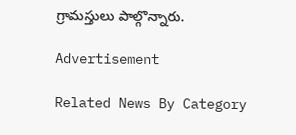గ్రామస్తులు పాల్గొన్నారు.

Advertisement

Related News By Category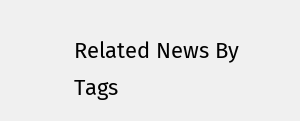Related News By Tags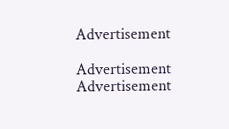Advertisement

Advertisement
Advertisement